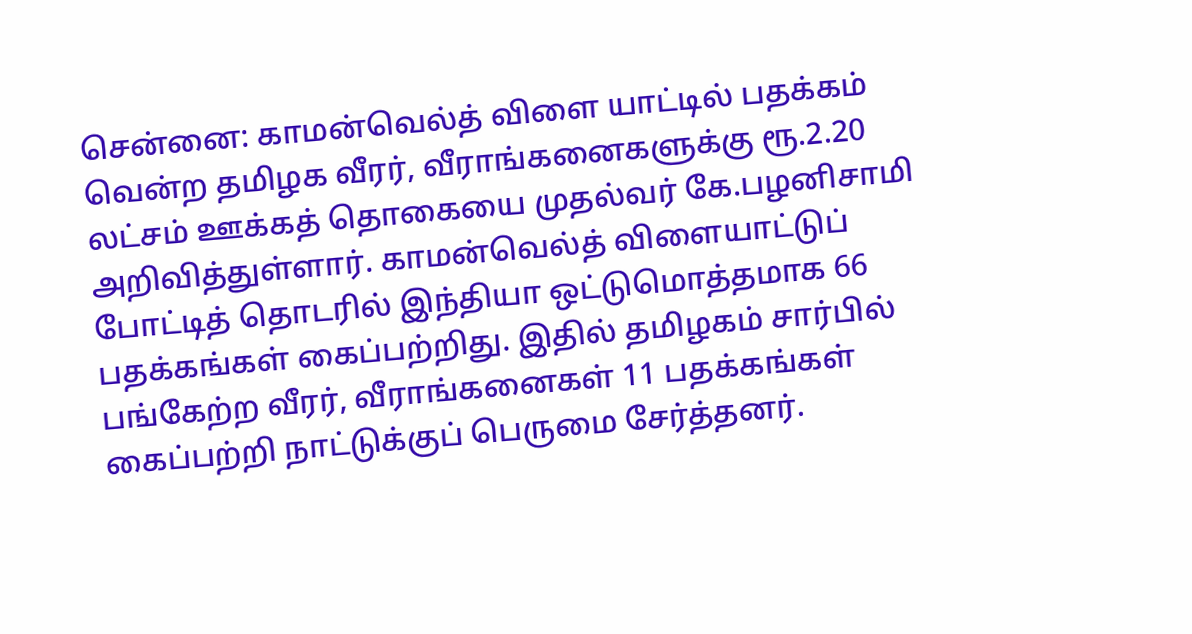சென்னை: காமன்வெல்த் விளை யாட்டில் பதக்கம் வென்ற தமிழக வீரர், வீராங்கனைகளுக்கு ரூ.2.20 லட்சம் ஊக்கத் தொகையை முதல்வர் கே.பழனிசாமி அறிவித்துள்ளார். காமன்வெல்த் விளையாட்டுப் போட்டித் தொடரில் இந்தியா ஒட்டுமொத்தமாக 66 பதக்கங்கள் கைப்பற்றிது. இதில் தமிழகம் சார்பில் பங்கேற்ற வீரர், வீராங்கனைகள் 11 பதக்கங்கள் கைப்பற்றி நாட்டுக்குப் பெருமை சேர்த்தனர்.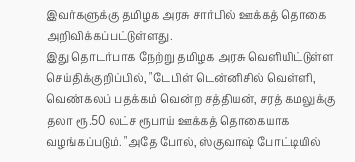இவர்களுக்கு தமிழக அரசு சார்பில் ஊக்கத் தொகை அறிவிக்கப்பட்டுள்ளது.
இது தொடர்பாக நேற்று தமிழக அரசு வெளியிட்டுள்ள செய்திக்குறிப்பில், "டேபிள் டென்னிசில் வெள்ளி, வெண்கலப் பதக்கம் வென்ற சத்தியன், சரத் கமலுக்கு தலா ரூ.50 லட்ச ரூபாய் ஊக்கத் தொகையாக வழங்கப்படும். "அதே போல், ஸ்குவாஷ் போட்டியில்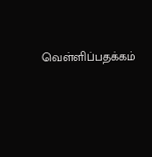வெள்ளிப்பதக்கம்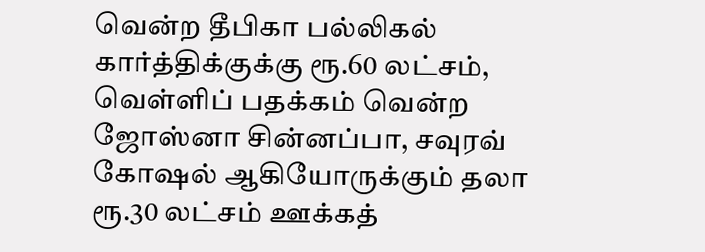வென்ற தீபிகா பல்லிகல் கார்த்திக்குக்கு ரூ.60 லட்சம், வெள்ளிப் பதக்கம் வென்ற ஜோஸ்னா சின்னப்பா, சவுரவ் கோஷல் ஆகியோருக்கும் தலா ரூ.30 லட்சம் ஊக்கத்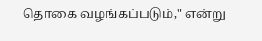தொகை வழங்கப்படும்," என்று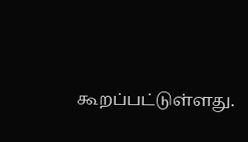கூறப்பட்டுள்ளது.